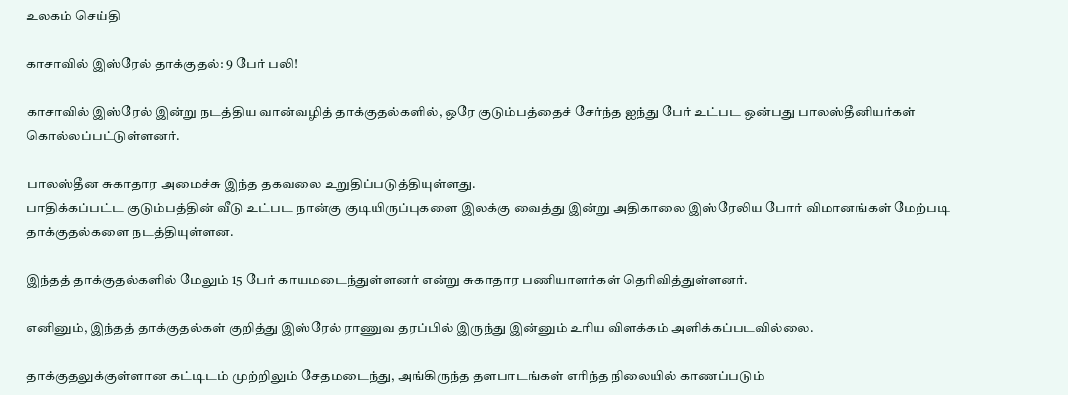உலகம் செய்தி

காசாவில் இஸ்ரேல் தாக்குதல்: 9 பேர் பலி!

காசாவில் இஸ்ரேல் இன்று நடத்திய வான்வழித் தாக்குதல்களில், ஒரே குடும்பத்தைச் சேர்ந்த ஐந்து பேர் உட்பட ஒன்பது பாலஸ்தீனியர்கள் கொல்லப்பட்டுள்ளனர்.

பாலஸ்தீன சுகாதார அமைச்சு இந்த தகவலை உறுதிப்படுத்தியுள்ளது.
பாதிக்கப்பட்ட குடும்பத்தின் வீடு உட்பட நான்கு குடியிருப்புகளை இலக்கு வைத்து இன்று அதிகாலை இஸ்ரேலிய போர் விமானங்கள் மேற்படி தாக்குதல்களை நடத்தியுள்ளன.

இந்தத் தாக்குதல்களில் மேலும் 15 பேர் காயமடைந்துள்ளனர் என்று சுகாதார பணியாளர்கள் தெரிவித்துள்ளனர்.

எனினும், இந்தத் தாக்குதல்கள் குறித்து இஸ்ரேல் ராணுவ தரப்பில் இருந்து இன்னும் உரிய விளக்கம் அளிக்கப்படவில்லை.

தாக்குதலுக்குள்ளான கட்டிடம் முற்றிலும் சேதமடைந்து, அங்கிருந்த தளபாடங்கள் எரிந்த நிலையில் காணப்படும்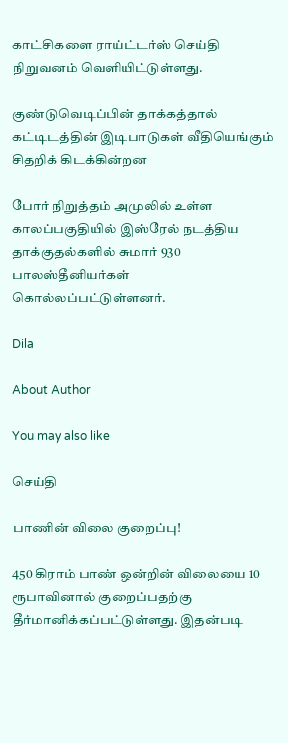காட்சிகளை ராய்ட்டர்ஸ் செய்தி நிறுவனம் வெளியிட்டுள்ளது.

குண்டுவெடிப்பின் தாக்கத்தால் கட்டிடத்தின் இடிபாடுகள் வீதியெங்கும் சிதறிக் கிடக்கின்றன

போர் நிறுத்தம் அமுலில் உள்ள காலப்பகுதியில் இஸ்ரேல் நடத்திய தாக்குதல்களில் சுமார் 930 பாலஸ்தீனியர்கள் கொல்லப்பட்டுள்ளனர்.

Dila

About Author

You may also like

செய்தி

பாணின் விலை குறைப்பு!

450 கிராம் பாண் ஒன்றின் விலையை 10 ரூபாவினால் குறைப்பதற்கு தீர்மானிக்கப்பட்டுள்ளது. இதன்படி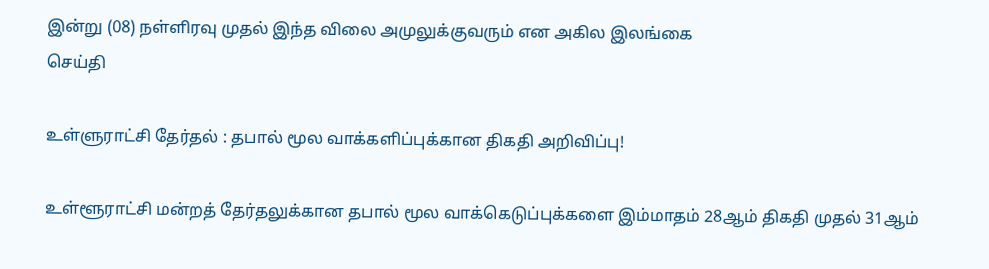இன்று (08) நள்ளிரவு முதல் இந்த விலை அமுலுக்குவரும் என அகில இலங்கை
செய்தி

உள்ளுராட்சி தேர்தல் : தபால் மூல வாக்களிப்புக்கான திகதி அறிவிப்பு!

உள்ளூராட்சி மன்றத் தேர்தலுக்கான தபால் மூல வாக்கெடுப்புக்களை இம்மாதம் 28ஆம் திகதி முதல் 31ஆம்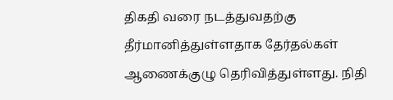திகதி வரை நடத்துவதற்கு தீர்மானித்துள்ளதாக தேர்தல்கள் ஆணைக்குழு தெரிவித்துள்ளது. நிதி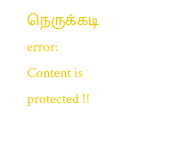நெருக்கடி
error: Content is protected !!